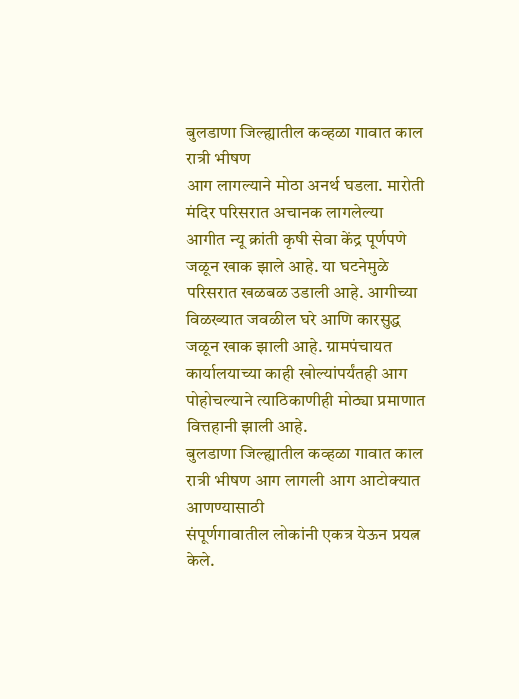बुलडाणा जिल्ह्यातील कव्हळा गावात काल रात्री भीषण
आग लागल्याने मोठा अनर्थ घडला. मारोती मंदिर परिसरात अचानक लागलेल्या
आगीत न्यू क्रांती कृषी सेवा केंद्र पूर्णपणे जळून खाक झाले आहे. या घटनेमुळे
परिसरात खळबळ उडाली आहे. आगीच्या विळख्यात जवळील घरे आणि कारसुद्ध
जळून खाक झाली आहे. ग्रामपंचायत कार्यालयाच्या काही खोल्यांपर्यंतही आग
पोहोचल्याने त्याठिकाणीही मोठ्या प्रमाणात वित्तहानी झाली आहे.
बुलडाणा जिल्ह्यातील कव्हळा गावात काल रात्री भीषण आग लागली आग आटोक्यात आणण्यासाठी
संपूर्णगावातील लोकांनी एकत्र येऊन प्रयत्न केले.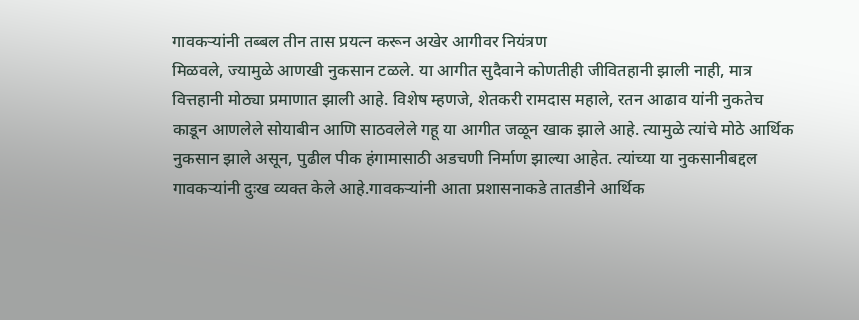गावकऱ्यांनी तब्बल तीन तास प्रयत्न करून अखेर आगीवर नियंत्रण
मिळवले, ज्यामुळे आणखी नुकसान टळले. या आगीत सुदैवाने कोणतीही जीवितहानी झाली नाही, मात्र
वित्तहानी मोठ्या प्रमाणात झाली आहे. विशेष म्हणजे, शेतकरी रामदास महाले, रतन आढाव यांनी नुकतेच
काडून आणलेले सोयाबीन आणि साठवलेले गहू या आगीत जळून खाक झाले आहे. त्यामुळे त्यांचे मोठे आर्थिक
नुकसान झाले असून, पुढील पीक हंगामासाठी अडचणी निर्माण झाल्या आहेत. त्यांच्या या नुकसानीबद्दल
गावकऱ्यांनी दुःख व्यक्त केले आहे.गावकऱ्यांनी आता प्रशासनाकडे तातडीने आर्थिक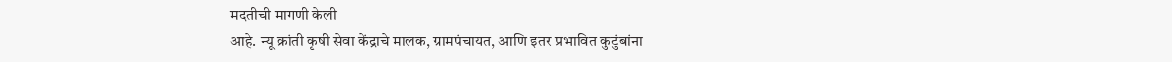मदतीची मागणी केली
आहे. न्यू क्रांती कृषी सेवा केंद्राचे मालक, ग्रामपंचायत, आणि इतर प्रभावित कुटुंबांना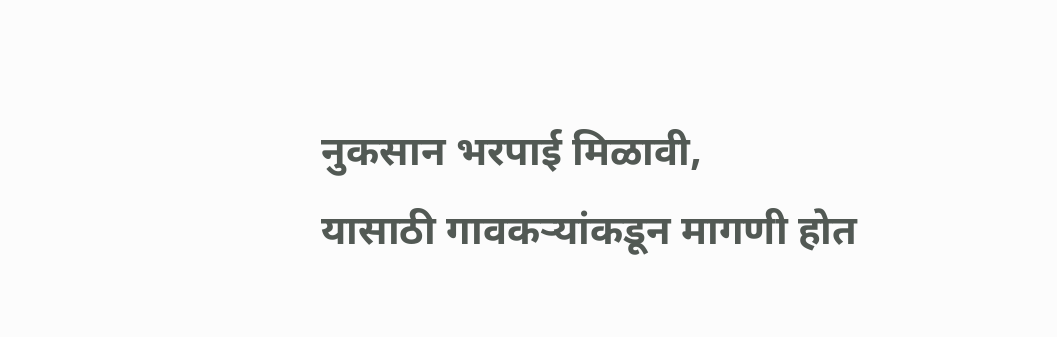नुकसान भरपाई मिळावी,
यासाठी गावकऱ्यांकडून मागणी होत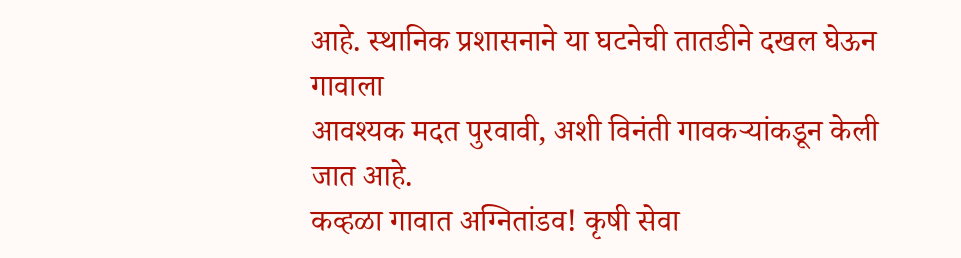आहे. स्थानिक प्रशासनाने या घटनेची तातडीने दखल घेऊन गावाला
आवश्यक मदत पुरवावी, अशी विनंती गावकऱ्यांकडून केली जात आहे.
कव्हळा गावात अग्नितांडव! कृषी सेवा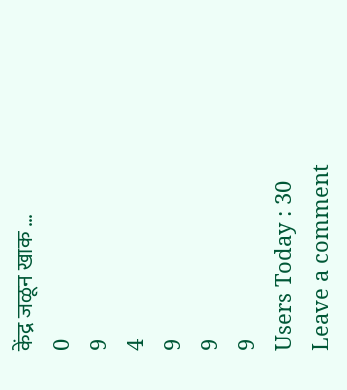केंद्र जळून खाक …
0
9
4
9
9
9
Users Today : 30
Leave a comment